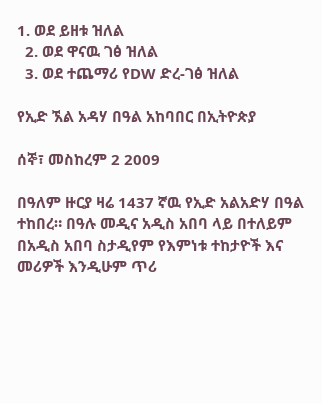1. ወደ ይዘቱ ዝለል
  2. ወደ ዋናዉ ገፅ ዝለል
  3. ወደ ተጨማሪ የDW ድረ-ገፅ ዝለል

የኢድ ኧል አዳሃ በዓል አከባበር በኢትዮጵያ

ሰኞ፣ መስከረም 2 2009

በዓለም ዙርያ ዛሬ 1437 ኛዉ የኢድ አልአድሃ በዓል ተከበረ። በዓሉ መዲና አዲስ አበባ ላይ በተለይም በአዲስ አበባ ስታዲየም የእምነቱ ተከታዮች እና መሪዎች እንዲሁም ጥሪ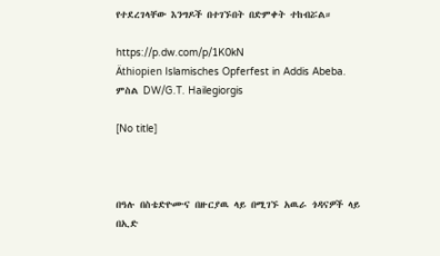የተደረገላቸው እንግዶች በተገኙበት በድምቀት ተከብሯል።

https://p.dw.com/p/1K0kN
Äthiopien Islamisches Opferfest in Addis Abeba.
ምስል DW/G.T. Hailegiorgis

[No title]



በዓሉ በስቴድዮሙና በዙርያዉ ላይ በሚገኙ አዉራ ጎዳናዎች ላይ በኢድ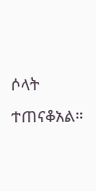ሶላት ተጠናቆአል።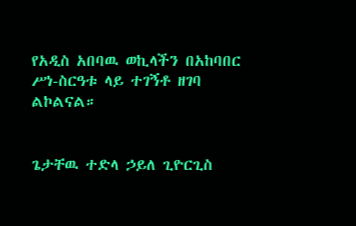የአዲስ አበባዉ ወኪላችን በአከባበር ሥነ-ስርዓቱ ላይ ተገኝቶ ዘገባ ልኮልናል።


ጌታቸዉ ተድላ ኃይለ ጊዮርጊስ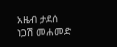አዜብ ታደሰ
ነጋሽ መሐመድ